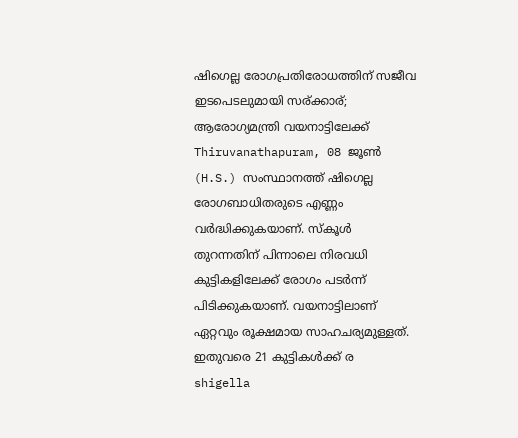ഷിഗെല്ല രോഗപ്രതിരോധത്തിന് സജീവ ഇടപെടലുമായി സര്ക്കാര്; ആരോഗ്യമന്ത്രി വയനാട്ടിലേക്ക്
Thiruvanathapuram, 08 ജൂണ്‍ (H.S.) സംസ്ഥാനത്ത് ഷിഗെല്ല രോഗബാധിതരുടെ എണ്ണം വര്‍ദ്ധിക്കുകയാണ്. സ്‌കൂള്‍ തുറന്നതിന് പിന്നാലെ നിരവധി കുട്ടികളിലേക്ക് രോഗം പടര്‍ന്ന് പിടിക്കുകയാണ്. വയനാട്ടിലാണ് ഏറ്റവും രൂക്ഷമായ സാഹചര്യമുള്ളത്. ഇതുവരെ 21 കുട്ടികള്‍ക്ക് ര
shigella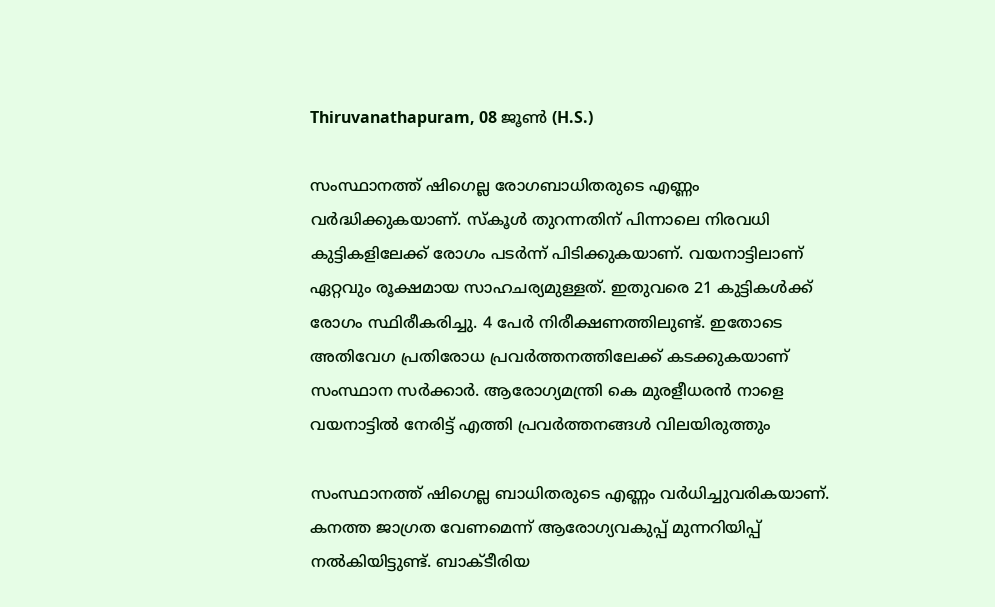Thiruvanathapuram, 08 ജൂണ്‍ (H.S.)

സംസ്ഥാനത്ത് ഷിഗെല്ല രോഗബാധിതരുടെ എണ്ണം വര്‍ദ്ധിക്കുകയാണ്. സ്‌കൂള്‍ തുറന്നതിന് പിന്നാലെ നിരവധി കുട്ടികളിലേക്ക് രോഗം പടര്‍ന്ന് പിടിക്കുകയാണ്. വയനാട്ടിലാണ് ഏറ്റവും രൂക്ഷമായ സാഹചര്യമുള്ളത്. ഇതുവരെ 21 കുട്ടികള്‍ക്ക് രോഗം സ്ഥിരീകരിച്ചു. 4 പേര്‍ നിരീക്ഷണത്തിലുണ്ട്. ഇതോടെ അതിവേഗ പ്രതിരോധ പ്രവര്‍ത്തനത്തിലേക്ക് കടക്കുകയാണ് സംസ്ഥാന സര്‍ക്കാര്‍. ആരോഗ്യമന്ത്രി കെ മുരളീധരന്‍ നാളെ വയനാട്ടില്‍ നേരിട്ട് എത്തി പ്രവര്‍ത്തനങ്ങള്‍ വിലയിരുത്തും

സംസ്ഥാനത്ത് ഷിഗെല്ല ബാധിതരുടെ എണ്ണം വര്‍ധിച്ചുവരികയാണ്. കനത്ത ജാഗ്രത വേണമെന്ന് ആരോഗ്യവകുപ്പ് മുന്നറിയിപ്പ് നല്‍കിയിട്ടുണ്ട്. ബാക്ടീരിയ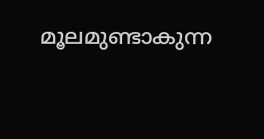മൂലമുണ്ടാകുന്ന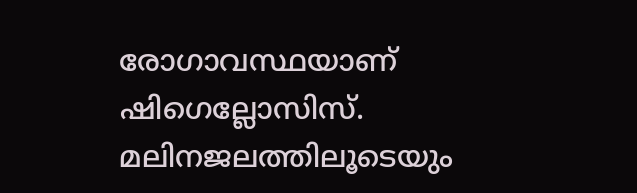രോഗാവസ്ഥയാണ് ഷിഗെല്ലോസിസ്. മലിനജലത്തിലൂടെയും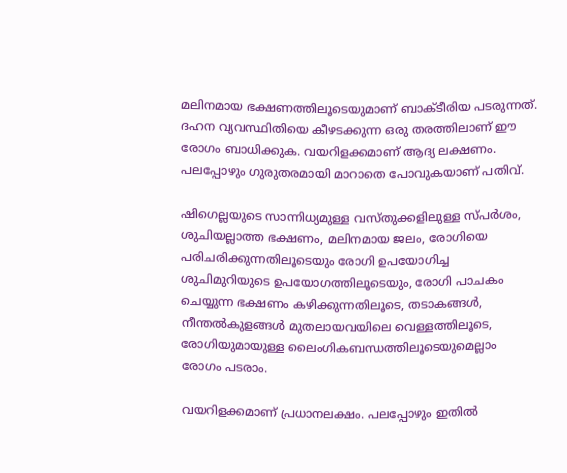മലിനമായ ഭക്ഷണത്തിലൂടെയുമാണ് ബാക്ടീരിയ പടരുന്നത്. ദഹന വ്യവസ്ഥിതിയെ കീഴടക്കുന്ന ഒരു തരത്തിലാണ് ഈ രോഗം ബാധിക്കുക. വയറിളക്കമാണ് ആദ്യ ലക്ഷണം. പലപ്പോഴും ഗുരുതരമായി മാറാതെ പോവുകയാണ് പതിവ്.

ഷിഗെല്ലയുടെ സാന്നിധ്യമുള്ള വസ്തുക്കളിലുള്ള സ്പര്‍ശം, ശുചിയല്ലാത്ത ഭക്ഷണം, മലിനമായ ജലം, രോഗിയെ പരിചരിക്കുന്നതിലൂടെയും രോഗി ഉപയോഗിച്ച ശുചിമുറിയുടെ ഉപയോഗത്തിലൂടെയും, രോഗി പാചകം ചെയ്യുന്ന ഭക്ഷണം കഴിക്കുന്നതിലൂടെ, തടാകങ്ങള്‍, നീന്തല്‍കുളങ്ങള്‍ മുതലായവയിലെ വെള്ളത്തിലൂടെ, രോഗിയുമായുള്ള ലൈംഗികബന്ധത്തിലൂടെയുമെല്ലാം രോഗം പടരാം.

വയറിളക്കമാണ് പ്രധാനലക്ഷം. പലപ്പോഴും ഇതില്‍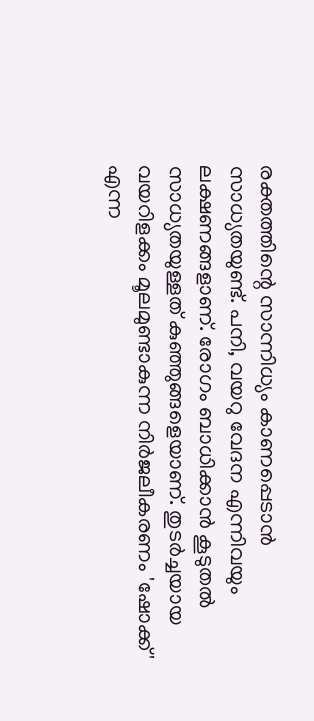രക്തത്തിന്റെ സാന്നിധ്യം കാണപ്പെടാന്‍ സാധ്യതയുണ്ട്. പനി, വയറു വേദന എന്നിവയും ലക്ഷണങ്ങളാണ്. രോഗം ബാധിക്കാന്‍ കൂടുതല്‍ സാധ്യതയുള്ളത് കുഞ്ഞുങ്ങളെയാണ്. തുടര്‍ച്ചയായ വയറിളക്കം മൂലമുണ്ടാകുന്ന നിര്‍ജലീകരണം 'ഷോക്ക്' എന്ന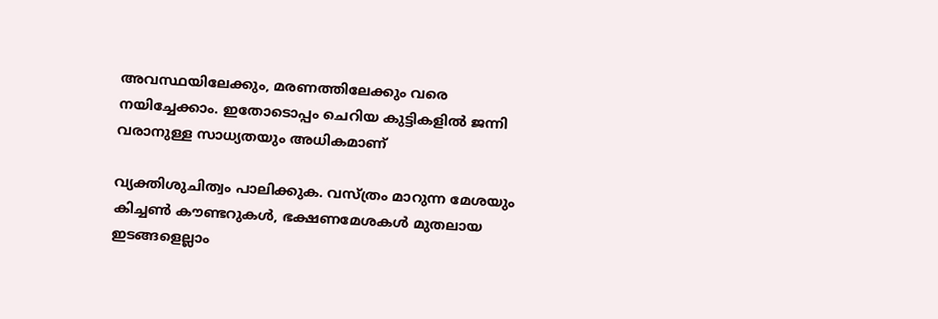അവസ്ഥയിലേക്കും, മരണത്തിലേക്കും വരെ നയിച്ചേക്കാം. ഇതോടൊപ്പം ചെറിയ കുട്ടികളില്‍ ജന്നി വരാനുള്ള സാധ്യതയും അധികമാണ്

വ്യക്തിശുചിത്വം പാലിക്കുക. വസ്ത്രം മാറുന്ന മേശയും കിച്ചണ്‍ കൗണ്ടറുകള്‍, ഭക്ഷണമേശകള്‍ മുതലായ ഇടങ്ങളെല്ലാം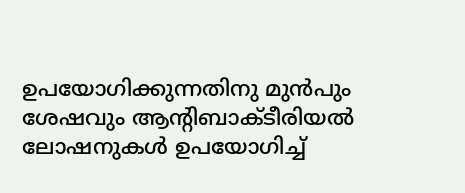ഉപയോഗിക്കുന്നതിനു മുന്‍പും ശേഷവും ആന്റിബാക്ടീരിയല്‍ ലോഷനുകള്‍ ഉപയോഗിച്ച്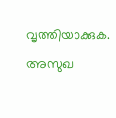വൃത്തിയാക്കുക. അസുഖ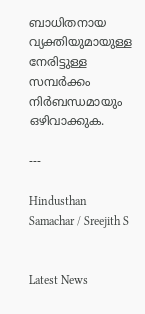ബാധിതനായ വ്യക്തിയുമായുള്ള നേരിട്ടുള്ള സമ്പര്‍ക്കം നിര്‍ബന്ധമായും ഒഴിവാക്കുക.

---

Hindusthan Samachar / Sreejith S


Latest News